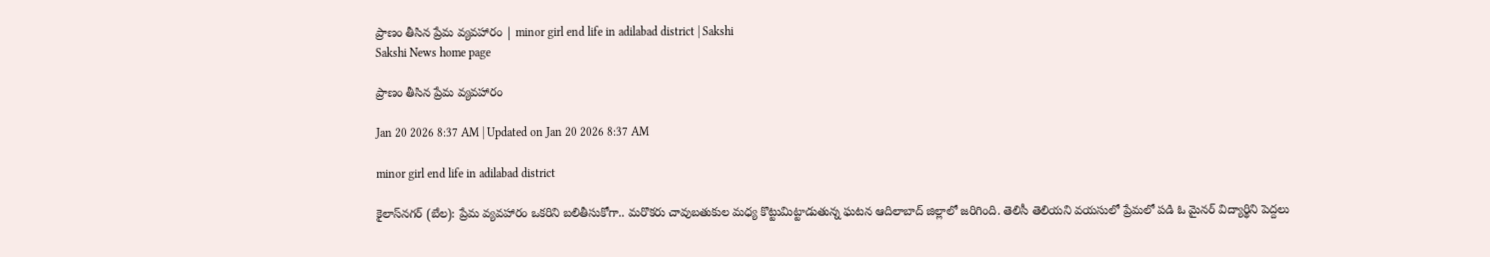ప్రాణం తీసిన ప్రేమ వ్యవహారం | minor girl end life in adilabad district | Sakshi
Sakshi News home page

ప్రాణం తీసిన ప్రేమ వ్యవహారం

Jan 20 2026 8:37 AM | Updated on Jan 20 2026 8:37 AM

minor girl end life in adilabad district

కైలాస్‌నగర్‌ (బేల): ప్రేమ వ్యవహారం ఒకరిని బలితీసుకోగా.. మరొకరు చావుబతుకుల మధ్య కొట్టుమిట్టాడుతున్న ఘటన ఆదిలాబాద్‌ జిల్లాలో జరిగింది. తెలిసీ తెలియని వయసులో ప్రేమలో పడి ఓ మైనర్‌ విద్యార్థిని పెద్దలు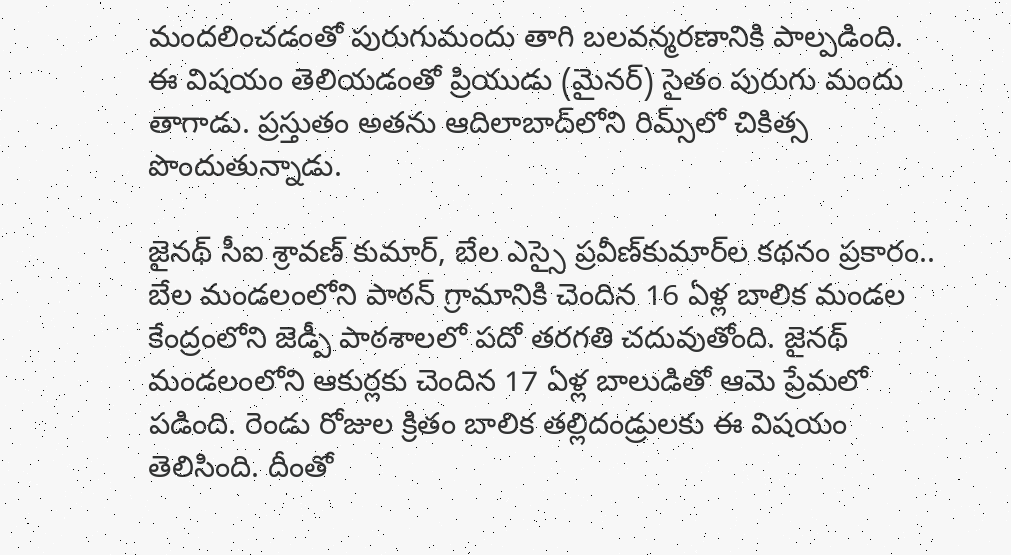మందలించడంతో పురుగుమందు తాగి బలవన్మరణానికి పాల్పడింది. ఈ విషయం తెలియడంతో ప్రియుడు (మైనర్‌) సైతం పురుగు మందు తాగాడు. ప్రస్తుతం అతను ఆదిలాబాద్‌లోని రిమ్స్‌లో చికిత్స పొందుతున్నాడు.

జైనథ్‌ సీఐ శ్రావణ్‌ కుమార్, బేల ఎస్సై ప్రవీణ్‌కుమార్‌ల కథనం ప్రకారం.. బేల మండలంలోని పాఠన్‌ గ్రామానికి చెందిన 16 ఏళ్ల బాలిక మండల కేంద్రంలోని జెడ్పీ పాఠశాలలో పదో తరగతి చదువుతోంది. జైనథ్‌ మండలంలోని ఆకుర్లకు చెందిన 17 ఏళ్ల బాలుడితో ఆమె ప్రేమలో పడింది. రెండు రోజుల క్రితం బాలిక తల్లిదండ్రులకు ఈ విషయం తెలిసింది. దీంతో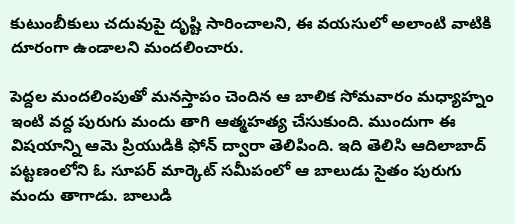కుటుంబీకులు చదువుపై దృష్టి సారించాలని, ఈ వయసులో అలాంటి వాటికి దూరంగా ఉండాలని మందలించారు.

పెద్దల మందలింపుతో మనస్తాపం చెందిన ఆ బాలిక సోమవారం మధ్యాహ్నం ఇంటి వద్ద పురుగు మందు తాగి ఆత్మహత్య చేసుకుంది. ముందుగా ఈ విషయాన్ని ఆమె ప్రియుడికి ఫోన్‌ ద్వారా తెలిపింది. ఇది తెలిసి ఆదిలాబాద్‌ పట్టణంలోని ఓ సూపర్‌ మార్కెట్‌ సమీపంలో ఆ బాలుడు సైతం పురుగు మందు తాగాడు. బాలుడి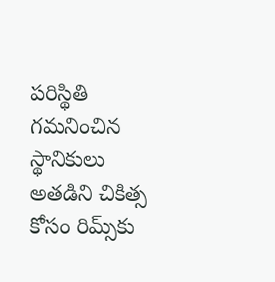పరిస్థితి గమనించిన స్థానికులు అతడిని చికిత్స కోసం రిమ్స్‌కు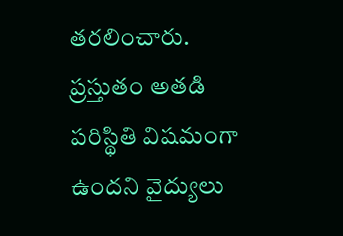తరలించారు. ప్రస్తుతం అతడి పరిస్థితి విషమంగా ఉందని వైద్యులు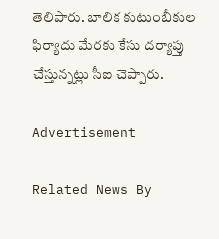తెలిపారు. బాలిక కుటుంబీకుల ఫిర్యాదు మేరకు కేసు దర్యాప్తు చేస్తున్నట్లు సీఐ చెప్పారు.

Advertisement

Related News By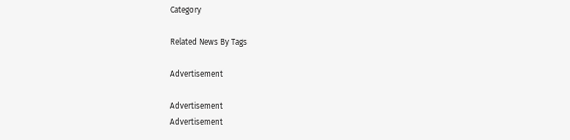Category

Related News By Tags

Advertisement

Advertisement
Advertisement